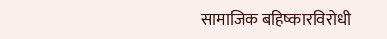सामाजिक बहिष्कारविरोधी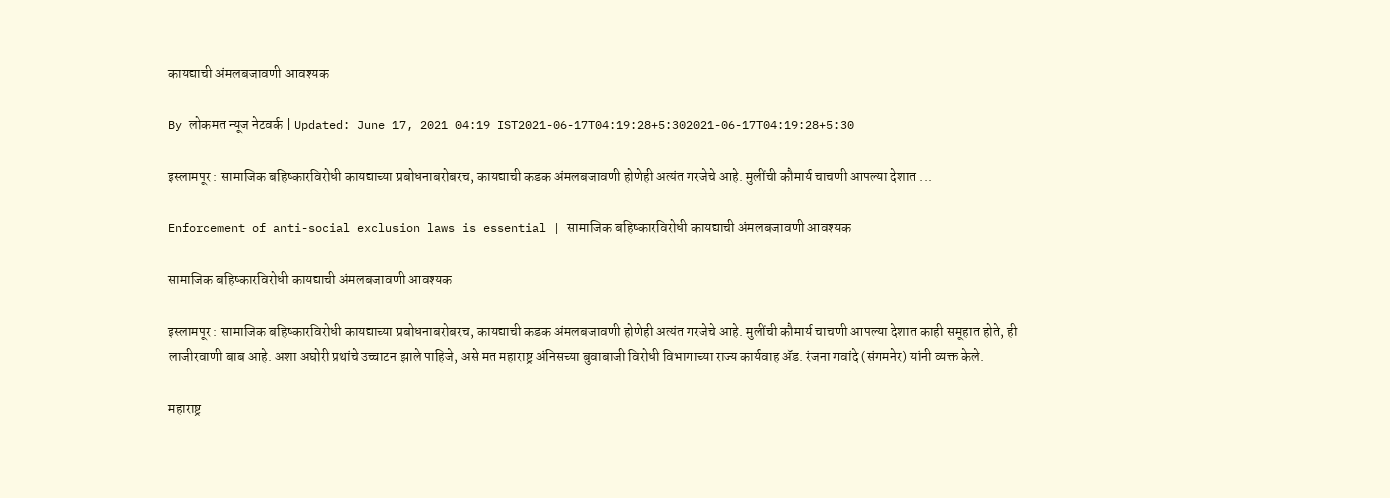कायद्याची अंमलबजावणी आवश्यक

By लोकमत न्यूज नेटवर्क | Updated: June 17, 2021 04:19 IST2021-06-17T04:19:28+5:302021-06-17T04:19:28+5:30

इस्लामपूर : सामाजिक बहिष्कारविरोधी कायद्याच्या प्रबोधनाबरोबरच, कायद्याची कडक अंमलबजावणी होणेही अत्यंत गरजेचे आहे. मुलींची कौमार्य चाचणी आपल्या देशात ...

Enforcement of anti-social exclusion laws is essential | सामाजिक बहिष्कारविरोधी कायद्याची अंमलबजावणी आवश्यक

सामाजिक बहिष्कारविरोधी कायद्याची अंमलबजावणी आवश्यक

इस्लामपूर : सामाजिक बहिष्कारविरोधी कायद्याच्या प्रबोधनाबरोबरच, कायद्याची कडक अंमलबजावणी होणेही अत्यंत गरजेचे आहे. मुलींची कौमार्य चाचणी आपल्या देशात काही समूहात होते, ही लाजीरवाणी बाब आहे. अशा अघोरी प्रथांचे उच्चाटन झाले पाहिजे, असे मत महाराष्ट्र अंनिसच्या बुवाबाजी विरोधी विभागाच्या राज्य कार्यवाह अ‍ॅड. रंजना गवांदे (संगमनेर) यांनी व्यक्त केले.

महाराष्ट्र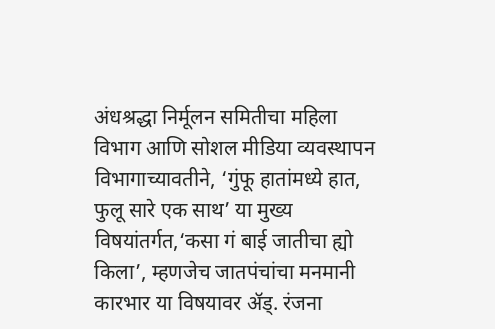अंधश्रद्धा निर्मूलन समितीचा महिला विभाग आणि सोशल मीडिया व्यवस्थापन विभागाच्यावतीने, ‘गुंफू हातांमध्ये हात, फुलू सारे एक साथ’ या मुख्य विषयांतर्गत,‘कसा गं बाई जातीचा ह्यो किला’, म्हणजेच जातपंचांचा मनमानी कारभार या विषयावर ॲड्. रंजना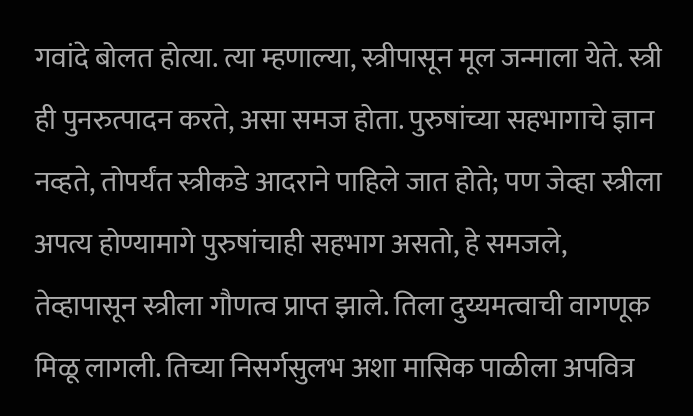गवांदे बोलत होत्या. त्या म्हणाल्या, स्त्रीपासून मूल जन्माला येते. स्त्री ही पुनरुत्पादन करते, असा समज होता. पुरुषांच्या सहभागाचे ज्ञान नव्हते, तोपर्यंत स्त्रीकडे आदराने पाहिले जात होते; पण जेव्हा स्त्रीला अपत्य होण्यामागे पुरुषांचाही सहभाग असतो, हे समजले, तेव्हापासून स्त्रीला गौणत्व प्राप्त झाले. तिला दुय्यमत्वाची वागणूक मिळू लागली. तिच्या निसर्गसुलभ अशा मासिक पाळीला अपवित्र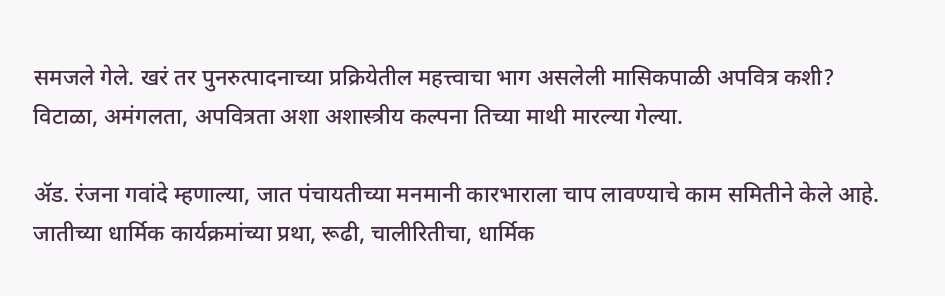समजले गेले. खरं तर पुनरुत्पादनाच्या प्रक्रियेतील महत्त्वाचा भाग असलेली मासिकपाळी अपवित्र कशी? विटाळा, अमंगलता, अपवित्रता अशा अशास्त्रीय कल्पना तिच्या माथी मारल्या गेल्या.

अ‍ॅड. रंजना गवांदे म्हणाल्या, जात पंचायतीच्या मनमानी कारभाराला चाप लावण्याचे काम समितीने केले आहे. जातीच्या धार्मिक कार्यक्रमांच्या प्रथा, रूढी, चालीरितीचा, धार्मिक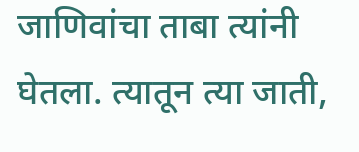जाणिवांचा ताबा त्यांनी घेतला. त्यातून त्या जाती,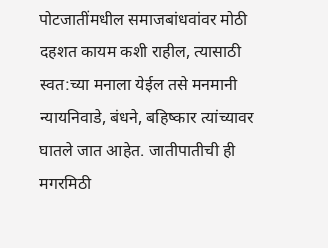पोटजातींमधील समाजबांधवांवर मोठी दहशत कायम कशी राहील, त्यासाठी स्वत:च्या मनाला येईल तसे मनमानी न्यायनिवाडे, बंधने, बहिष्कार त्यांच्यावर घातले जात आहेत. जातीपातीची ही मगरमिठी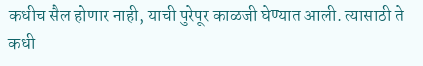कधीच सैल होणार नाही, याची पुरेपूर काळजी घेण्यात आली. त्यासाठी ते कधी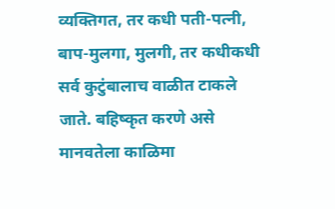व्यक्तिगत, तर कधी पती-पत्नी, बाप-मुलगा, मुलगी, तर कधीकधी सर्व कुटुंबालाच वाळीत टाकले जाते. बहिष्कृत करणे असे मानवतेला काळिमा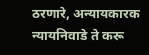ठरणारे, अन्यायकारक न्यायनिवाडे ते करू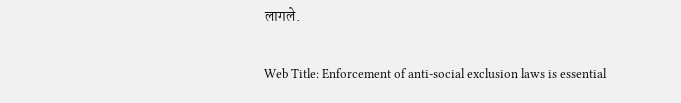लागले.

Web Title: Enforcement of anti-social exclusion laws is essential